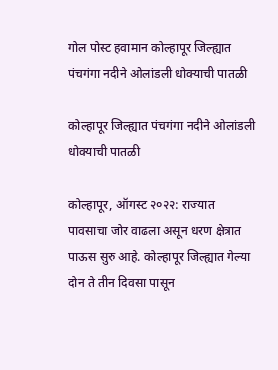गोल पोस्ट हवामान कोल्हापूर जिल्ह्यात पंचगंगा नदीने ओलांडली धोक्याची पातळी

कोल्हापूर जिल्ह्यात पंचगंगा नदीने ओलांडली धोक्याची पातळी

कोल्हापूर, ऑगस्ट २०२२: राज्यात पावसाचा जोर वाढला असून धरण क्षेत्रात पाऊस सुरु आहे. कोल्हापूर जिल्ह्यात गेल्या दोन ते तीन दिवसा पासून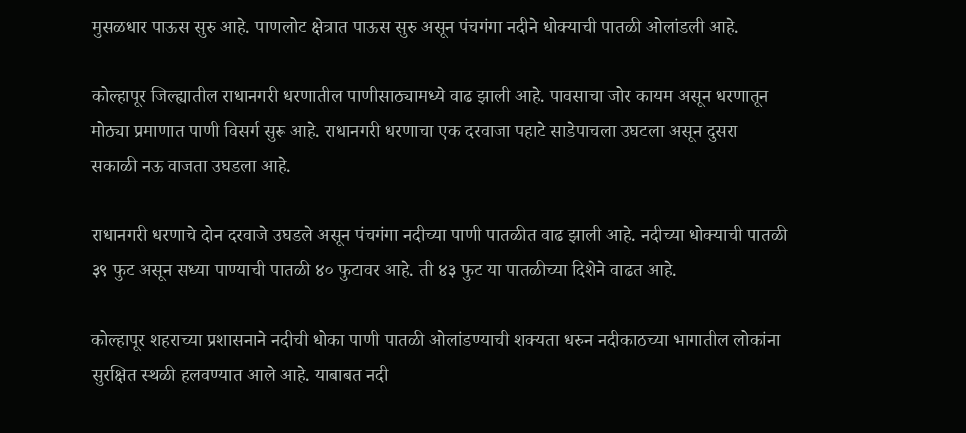मुसळधार पाऊस सुरु आहे. पाणलोट क्षेत्रात पाऊस सुरु असून पंचगंगा नदीने धोक्याची पातळी ओलांडली आहे.

कोल्हापूर जिल्ह्यातील राधानगरी धरणातील पाणीसाठ्यामध्ये वाढ झाली आहे. पावसाचा जोर कायम असून धरणातून मोठ्या प्रमाणात पाणी विसर्ग सुरू आहे. राधानगरी धरणाचा एक दरवाजा पहाटे साडेपाचला उघटला असून दुसरा सकाळी नऊ वाजता उघडला आहे.

राधानगरी धरणाचे दोन दरवाजे उघडले असून पंचगंगा नदीच्या पाणी पातळीत वाढ झाली आहे. नदीच्या धोक्याची पातळी ३९ फुट असून सध्या पाण्याची पातळी ४० फुटावर आहे. ती ४३ फुट या पातळीच्या दिशेने वाढत आहे.

कोल्हापूर शहराच्या प्रशासनाने नदीची धोका पाणी पातळी ओलांडण्याची शक्यता धरुन नदीकाठच्या भागातील लोकांना सुरक्षित स्थळी हलवण्यात आले आहे. याबाबत नदी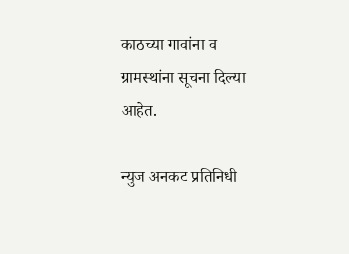काठच्या गावांना व ग्रामस्थांना सूचना दिल्या आहेत.

न्युज अनकट प्रतिनिधी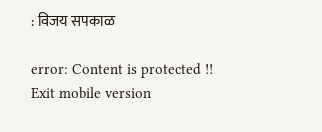: विजय सपकाळ

error: Content is protected !!
Exit mobile version